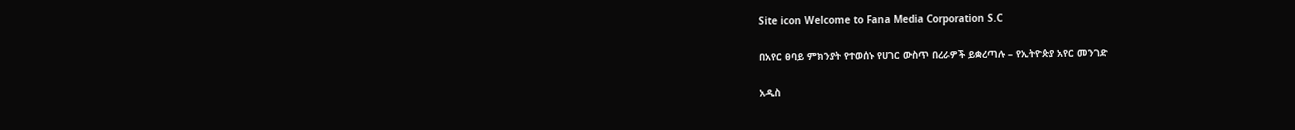Site icon Welcome to Fana Media Corporation S.C

በአየር ፀባይ ምክንያት የተወሰኑ የሀገር ውስጥ በረራዎች ይቋረጣሉ – የኢትዮጵያ አየር መንገድ

አዲስ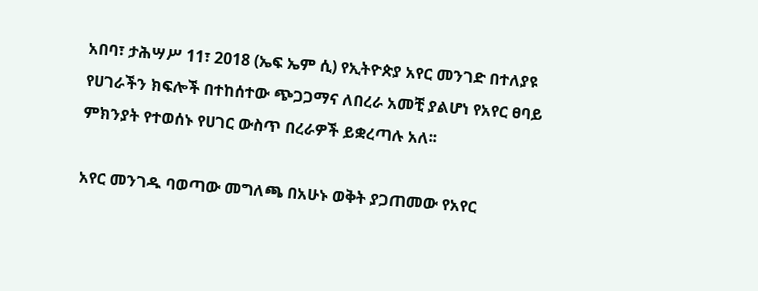አበባ፣ ታሕሣሥ 11፣ 2018 (ኤፍ ኤም ሲ) የኢትዮጵያ አየር መንገድ በተለያዩ የሀገራችን ክፍሎች በተከሰተው ጭጋጋማና ለበረራ አመቺ ያልሆነ የአየር ፀባይ ምክንያት የተወሰኑ የሀገር ውስጥ በረራዎች ይቋረጣሉ አለ፡፡

አየር መንገዱ ባወጣው መግለጫ በአሁኑ ወቅት ያጋጠመው የአየር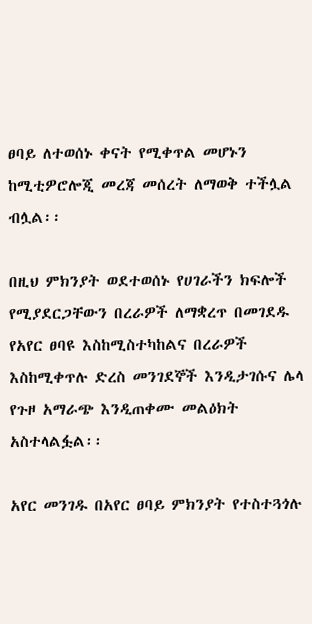ፀባይ ለተወሰኑ ቀናት የሚቀጥል መሆኑን ከሚቲዎሮሎጂ መረጃ መሰረት ለማወቅ ተችሏል ብሏል፡፡

በዚህ ምክንያት ወደተወሰኑ የሀገራችን ክፍሎች የሚያደርጋቸውን በረራዎች ለማቋረጥ በመገደዱ የአየር ፀባዩ እስከሚስተካከልና በረራዎች እስከሚቀጥሉ ድረስ መንገደኞች እንዲታገሱና ሌላ የጉዞ አማራጭ እንዲጠቀሙ መልዕክት አስተላልፏል፡፡

አየር መንገዱ በአየር ፀባይ ምክንያት የተስተጓጎሉ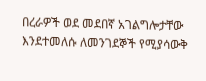በረራዎች ወደ መደበኛ አገልግሎታቸው እንደተመለሱ ለመንገደኞች የሚያሳውቅ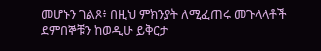መሆኑን ገልጾ፥ በዚህ ምክንያት ለሚፈጠሩ መጉላላቶች ደምበኞቹን ከወዲሁ ይቅርታ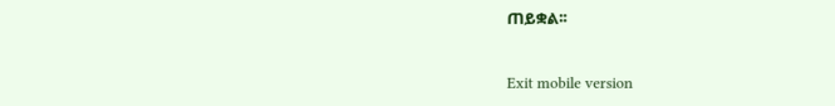ጠይቋል፡፡

Exit mobile version